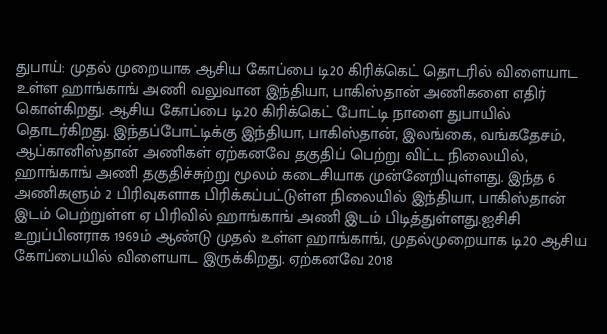துபாய்: முதல் முறையாக ஆசிய கோப்பை டி20 கிரிக்கெட் தொடரில் விளையாட உள்ள ஹாங்காங் அணி வலுவான இந்தியா, பாகிஸ்தான் அணிகளை எதிர் கொள்கிறது. ஆசிய கோப்பை டி20 கிரிக்கெட் போட்டி நாளை துபாயில் தொடர்கிறது. இந்தப்போட்டிக்கு இந்தியா, பாகிஸ்தான், இலங்கை, வங்கதேசம், ஆப்கானிஸ்தான் அணிகள் ஏற்கனவே தகுதிப் பெற்று விட்ட நிலையில், ஹாங்காங் அணி தகுதிச்சுற்று மூலம் கடைசியாக முன்னேறியுள்ளது. இந்த 6 அணிகளும் 2 பிரிவுகளாக பிரிக்கப்பட்டுள்ள நிலையில் இந்தியா, பாகிஸ்தான் இடம் பெற்றுள்ள ஏ பிரிவில் ஹாங்காங் அணி இடம் பிடித்துள்ளது.ஐசிசி உறுப்பினராக 1969ம் ஆண்டு முதல் உள்ள ஹாங்காங், முதல்முறையாக டி20 ஆசிய கோப்பையில் விளையாட இருக்கிறது. ஏற்கனவே 2018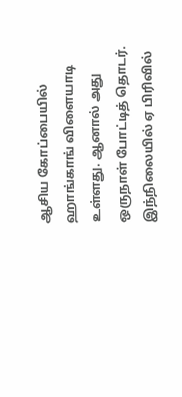ஆசிய கோப்பையில் ஹாங்காங் விளையாடி உள்ளது. ஆனால் அது ஒருநாள் போட்டித் தொடர். இந்நிலையில் ஏ பிரிவில்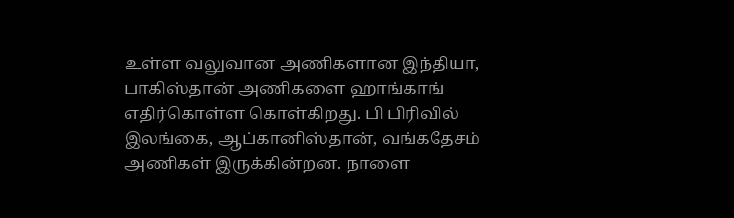உள்ள வலுவான அணிகளான இந்தியா, பாகிஸ்தான் அணிகளை ஹாங்காங் எதிர்கொள்ள கொள்கிறது. பி பிரிவில் இலங்கை, ஆப்கானிஸ்தான், வங்கதேசம் அணிகள் இருக்கின்றன. நாளை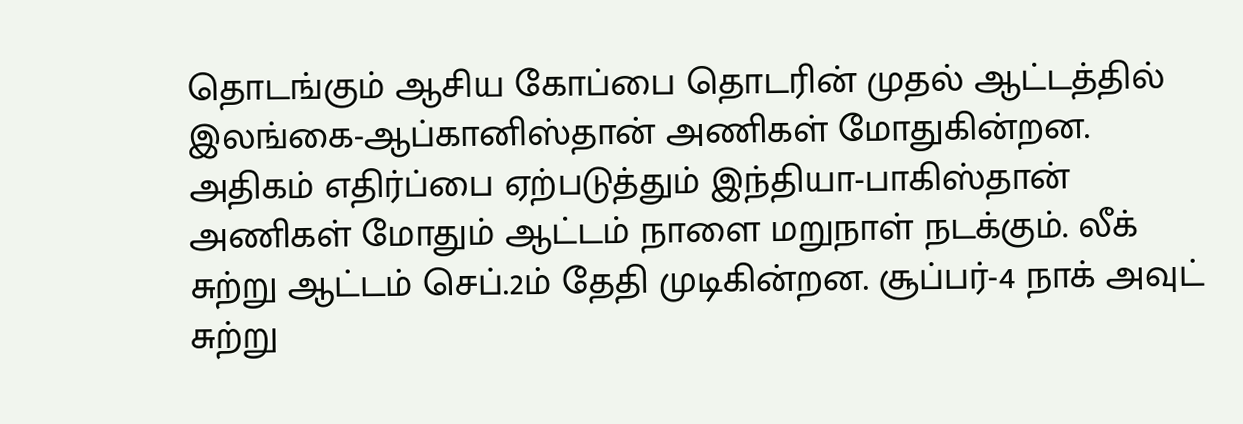தொடங்கும் ஆசிய கோப்பை தொடரின் முதல் ஆட்டத்தில் இலங்கை-ஆப்கானிஸ்தான் அணிகள் மோதுகின்றன. அதிகம் எதிர்ப்பை ஏற்படுத்தும் இந்தியா-பாகிஸ்தான் அணிகள் மோதும் ஆட்டம் நாளை மறுநாள் நடக்கும். லீக் சுற்று ஆட்டம் செப்.2ம் தேதி முடிகின்றன. சூப்பர்-4 நாக் அவுட் சுற்று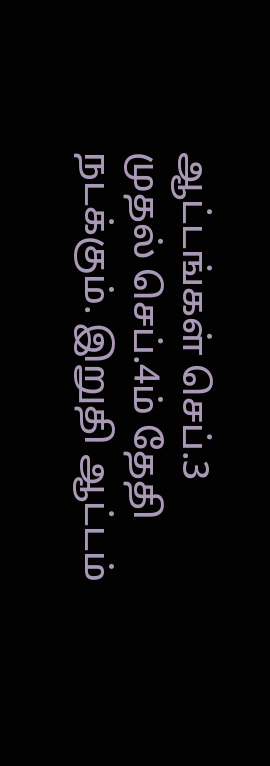ஆட்டங்கள் செப்.3 முதல் செப்.4ம் தேதி நடக்கும். இறுதி ஆட்டம்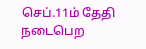செப்.11ம் தேதி நடைபெற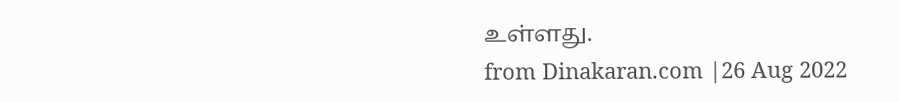உள்ளது.
from Dinakaran.com |26 Aug 2022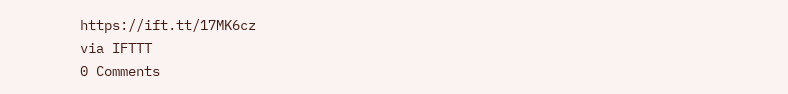https://ift.tt/17MK6cz
via IFTTT
0 Comments